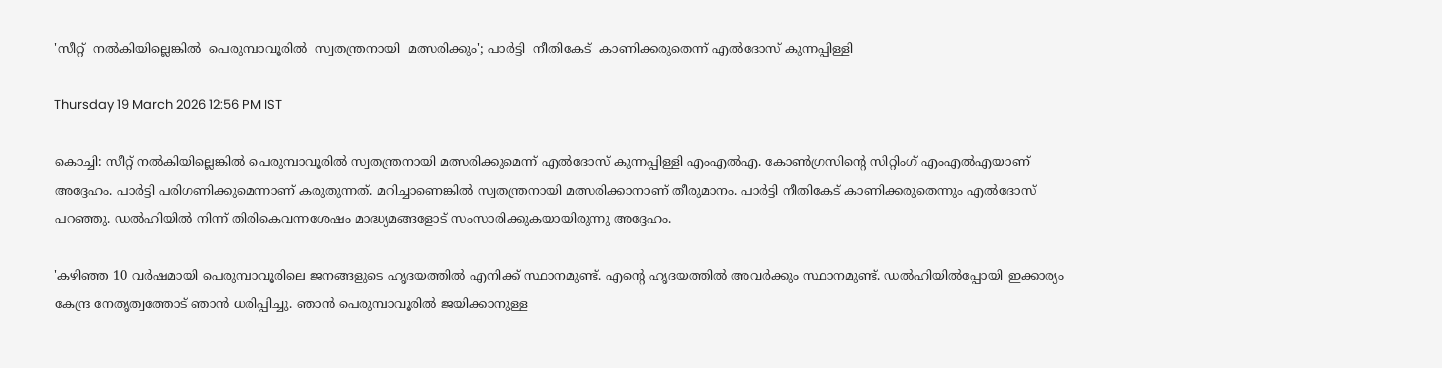'സീറ്റ്  നൽകിയില്ലെങ്കിൽ  പെരുമ്പാവൂരിൽ  സ്വതന്ത്രനായി  മത്സരിക്കും'; പാർട്ടി  നീതികേട്  കാണിക്കരുതെന്ന് എൽദോസ് കുന്നപ്പിള്ളി

Thursday 19 March 2026 12:56 PM IST

കൊച്ചി: സീറ്റ് നൽകിയില്ലെങ്കിൽ പെരുമ്പാവൂരിൽ സ്വതന്ത്രനായി മത്സരിക്കുമെന്ന് എൽദോസ് കുന്നപ്പിള്ളി എംഎൽഎ. കോൺഗ്രസിന്റെ സിറ്റിംഗ് എംഎൽഎയാണ് അദ്ദേഹം. പാർട്ടി പരിഗണിക്കുമെന്നാണ് കരുതുന്നത്. മറിച്ചാണെങ്കിൽ സ്വതന്ത്രനായി മത്സരിക്കാനാണ് തീരുമാനം. പാർട്ടി നീതികേട് കാണിക്കരുതെന്നും എൽദോസ് പറഞ്ഞു. ഡൽഹിയിൽ നിന്ന് തിരികെവന്നശേഷം മാദ്ധ്യമങ്ങളോട് സംസാരിക്കുകയായിരുന്നു അദ്ദേഹം.

'കഴിഞ്ഞ 10 വർഷമായി പെരുമ്പാവൂരിലെ ജനങ്ങളുടെ ഹൃദയത്തിൽ എനിക്ക് സ്ഥാനമുണ്ട്. എന്റെ ഹൃദയത്തിൽ അവർക്കും സ്ഥാനമുണ്ട്. ഡൽഹിയിൽപ്പോയി ഇക്കാര്യം കേന്ദ്ര നേതൃത്വത്തോട് ഞാൻ ധരിപ്പിച്ചു. ഞാൻ പെരുമ്പാവൂരിൽ ജയിക്കാനുള്ള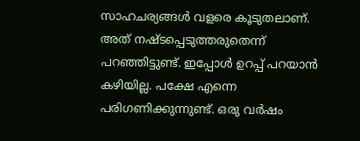സാഹചര്യങ്ങൾ വളരെ കൂടുതലാണ്. അത് നഷ്ടപ്പെടുത്തരുതെന്ന് പറഞ്ഞിട്ടുണ്ട്. ഇപ്പോൾ ഉറപ്പ് പറയാൻ കഴിയില്ല. പക്ഷേ എന്നെ പരിഗണിക്കുന്നുണ്ട്. ഒരു വർഷം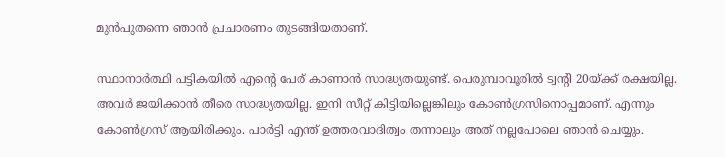മുൻപുതന്നെ ഞാൻ പ്രചാരണം തുടങ്ങിയതാണ്.

സ്ഥാനാർത്ഥി പട്ടികയിൽ എന്റെ പേര് കാണാൻ സാദ്ധ്യതയുണ്ട്. പെരുമ്പാവൂരിൽ ട്വന്റി 20യ്ക്ക് രക്ഷയില്ല. അവർ ജയിക്കാൻ തീരെ സാദ്ധ്യതയില്ല. ഇനി സീറ്റ് കിട്ടിയില്ലെങ്കിലും കോൺഗ്രസിനൊപ്പമാണ്. എന്നും കോൺഗ്രസ് ആയിരിക്കും. പാർട്ടി എന്ത് ഉത്തരവാദിത്വം തന്നാലും അത് നല്ലപോലെ ഞാൻ ചെയ്യും.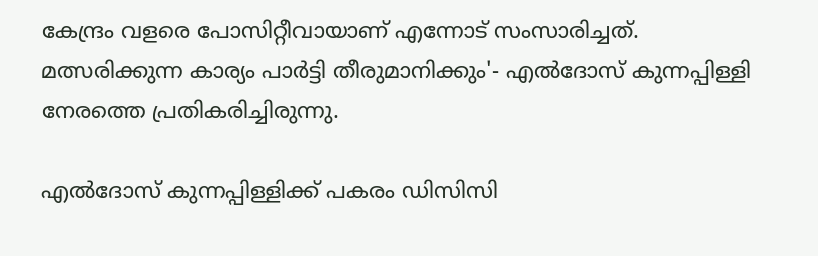കേന്ദ്രം വളരെ പോസിറ്റീവായാണ് എന്നോട് സംസാരിച്ചത്. മത്സരിക്കുന്ന കാര്യം പാർട്ടി തീരുമാനിക്കും'- എൽദോസ് കുന്നപ്പിള്ളി നേരത്തെ പ്രതികരിച്ചിരുന്നു.

എൽദോസ് കുന്നപ്പിള്ളിക്ക് പകരം ഡിസിസി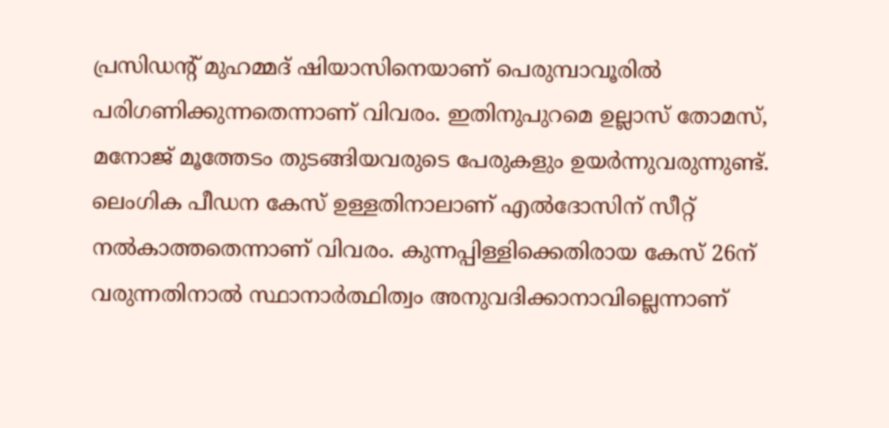പ്രസിഡന്റ് മുഹമ്മദ് ഷിയാസിനെയാണ് പെരുമ്പാവൂരിൽ പരിഗണിക്കുന്നതെന്നാണ് വിവരം. ഇതിനുപുറമെ ഉല്ലാസ് തോമസ്, മനോജ് മൂത്തേടം തുടങ്ങിയവരുടെ പേരുകളും ഉയർന്നുവരുന്നുണ്ട്. ലെംഗിക പീഡന കേസ് ഉള്ളതിനാലാണ് എൽദോസിന് സീറ്റ് നൽകാത്തതെന്നാണ് വിവരം. കുന്നപ്പിള്ളിക്കെതിരായ കേസ് 26ന് വരുന്നതിനാൽ സ്ഥാനാർത്ഥിത്വം അനുവദിക്കാനാവില്ലെന്നാണ്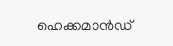ഹെക്കമാൻഡ്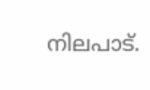നിലപാട്.